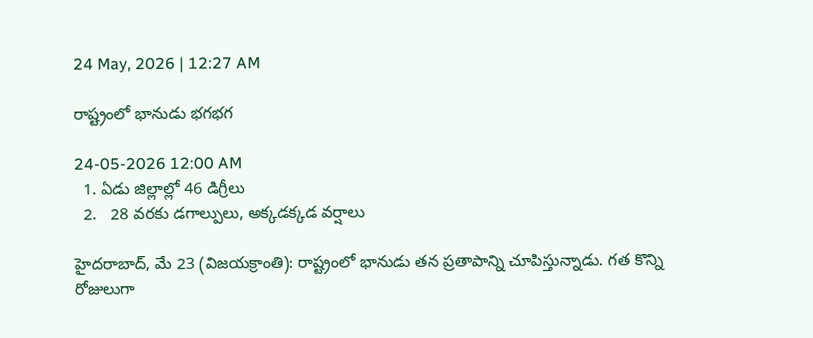24 May, 2026 | 12:27 AM

రాష్ట్రంలో భానుడు భగభగ

24-05-2026 12:00 AM
  1. ఏడు జిల్లాల్లో 46 డిగ్రీలు
  2.   28 వరకు డగాల్పులు, అక్కడక్కడ వర్షాలు

హైదరాబాద్, మే 23 (విజయక్రాంతి): రాష్ట్రంలో భానుడు తన ప్రతాపాన్ని చూపిస్తున్నాడు. గత కొన్ని రోజులుగా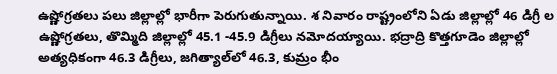ఉష్ణోగ్రతలు పలు జిల్లాల్లో భారీగా పెరుగుతున్నాయి. శ నివారం రాష్ట్రంలోని ఏడు జిల్లాల్లో 46 డిగ్రీ ల ఉష్ణోగ్రతలు, తొమ్మిది జిల్లాల్లో 45.1 -45.9 డిగ్రీలు నమోదయ్యాయి. భద్రాద్రి కొత్తగూడెం జిల్లాల్లో అత్యధికంగా 46.3 డిగ్రీలు, జగిత్యాల్‌లో 46.3, కుమ్రం భీం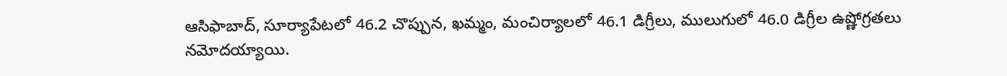ఆసిఫాబాద్, సూర్యాపేటలో 46.2 చొప్పున, ఖమ్మం, మంచిర్యాలలో 46.1 డిగ్రీలు, ములుగులో 46.0 డిగ్రీల ఉష్ణోగ్రతలు నమోదయ్యాయి.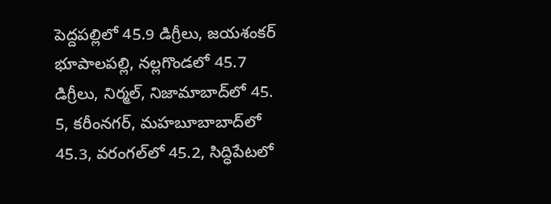పెద్దపల్లిలో 45.9 డిగ్రీలు, జయశంకర్ భూపాలపల్లి, నల్లగొండలో 45.7 డిగ్రీలు, నిర్మల్, నిజామాబాద్‌లో 45. 5, కరీంనగర్, మహబూబాబాద్‌లో 45.3, వరంగల్‌లో 45.2, సిద్ధిపేటలో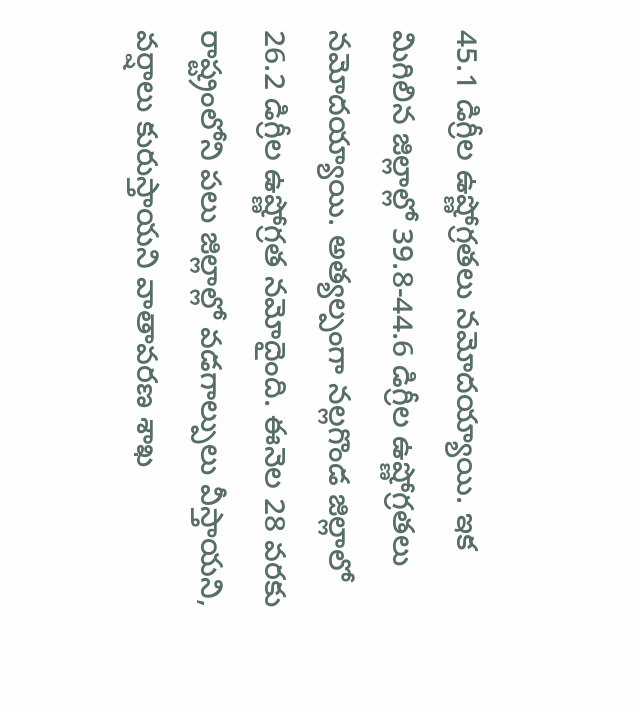45.1 డిగ్రీల ఉష్ణోగ్రతలు నమోదయ్యాయి. ఇక మిగిలిన జిల్లాల్లో 39.8-44.6 డిగ్రీల ఉష్ణోగ్రతలు నమోదయ్యాయి. అత్యల్పంగా నల్లగొండ జిల్లాలో 26.2 డిగ్రీల ఉష్ణోగ్రత నమోదైంది. ఈనెల 28 వరకు రాష్ట్రంలోని పలు జిల్లాల్లో వడగాల్పులు వీస్తాయని, వర్షాలు కురుస్తాయని వాతావరణ శాఖ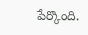పేర్కొంది.